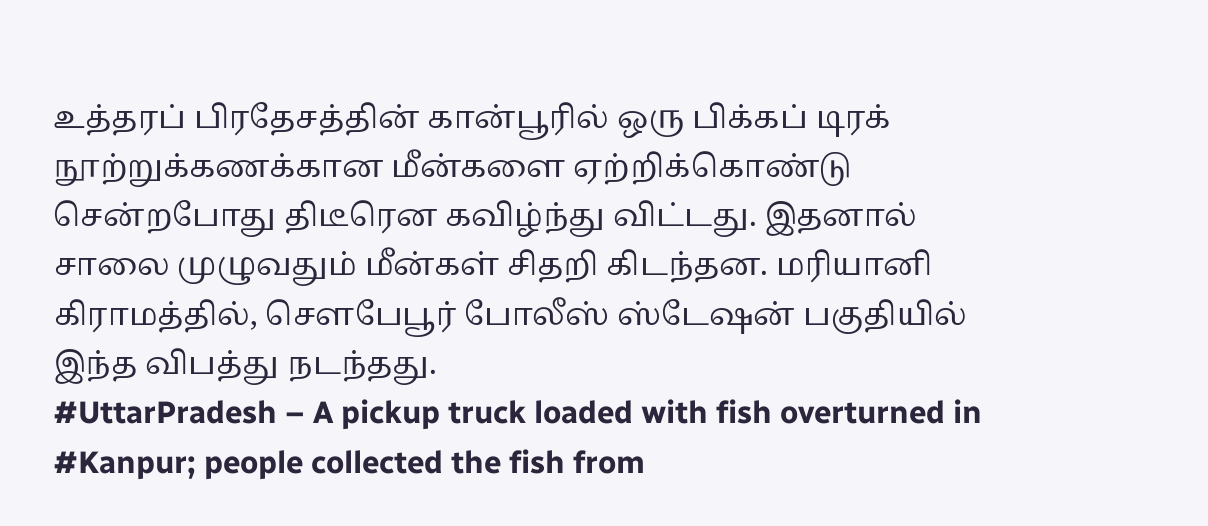உத்தரப் பிரதேசத்தின் கான்பூரில் ஒரு பிக்கப் டிரக் நூற்றுக்கணக்கான மீன்களை ஏற்றிக்கொண்டு சென்றபோது திடீரென கவிழ்ந்து விட்டது. இதனால் சாலை முழுவதும் மீன்கள் சிதறி கிடந்தன. மரியானி கிராமத்தில், சௌபேபூர் போலீஸ் ஸ்டேஷன் பகுதியில் இந்த விபத்து நடந்தது.
#UttarPradesh – A pickup truck loaded with fish overturned in #Kanpur; people collected the fish from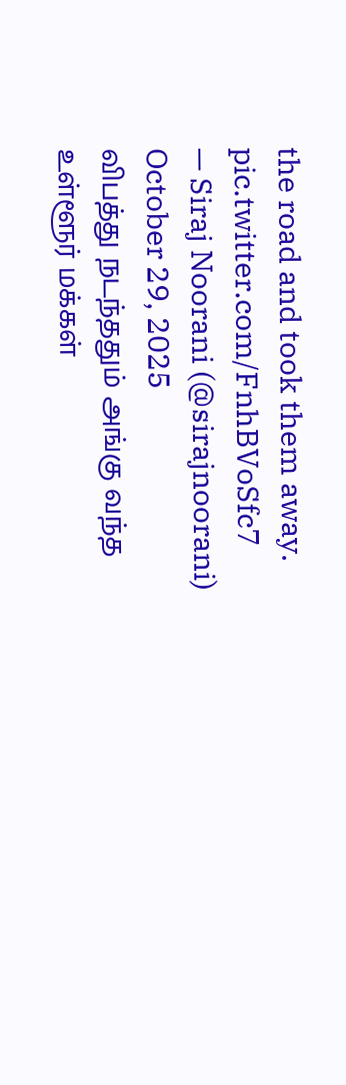the road and took them away. pic.twitter.com/FnhBVoSfc7
— Siraj Noorani (@sirajnoorani) October 29, 2025
விபத்து நடந்ததும் அங்கு வந்த உள்ளூர் மக்கள்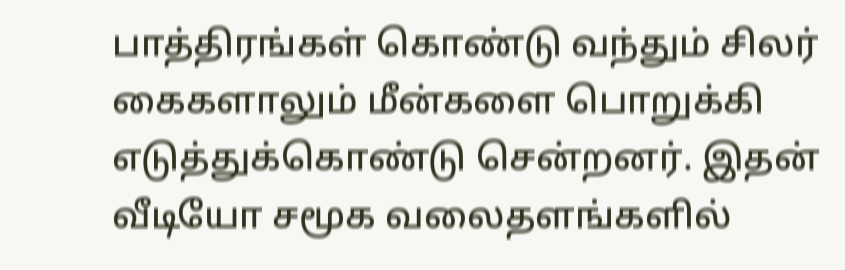பாத்திரங்கள் கொண்டு வந்தும் சிலர் கைகளாலும் மீன்களை பொறுக்கி எடுத்துக்கொண்டு சென்றனர். இதன் வீடியோ சமூக வலைதளங்களில்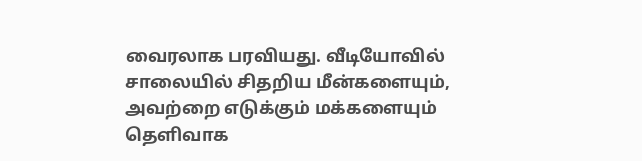வைரலாக பரவியது. வீடியோவில் சாலையில் சிதறிய மீன்களையும், அவற்றை எடுக்கும் மக்களையும் தெளிவாக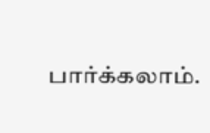பார்க்கலாம்.